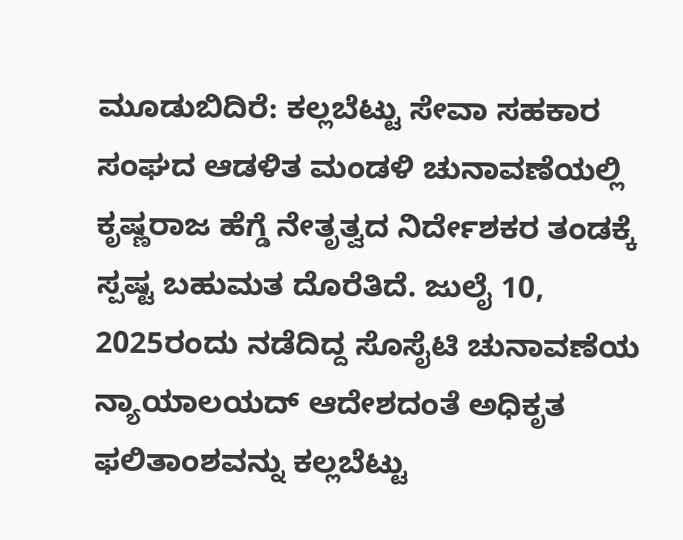ಮೂಡುಬಿದಿರೆ: ಕಲ್ಲಬೆಟ್ಟು ಸೇವಾ ಸಹಕಾರ ಸಂಘದ ಆಡಳಿತ ಮಂಡಳಿ ಚುನಾವಣೆಯಲ್ಲಿ ಕೃಷ್ಣರಾಜ ಹೆಗ್ಡೆ ನೇತೃತ್ವದ ನಿರ್ದೇಶಕರ ತಂಡಕ್ಕೆ ಸ್ಪಷ್ಟ ಬಹುಮತ ದೊರೆತಿದೆ. ಜುಲೈ 10, 2025ರಂದು ನಡೆದಿದ್ದ ಸೊಸೈಟಿ ಚುನಾವಣೆಯ ನ್ಯಾಯಾಲಯದ್ ಆದೇಶದಂತೆ ಅಧಿಕೃತ ಫಲಿತಾಂಶವನ್ನು ಕಲ್ಲಬೆಟ್ಟು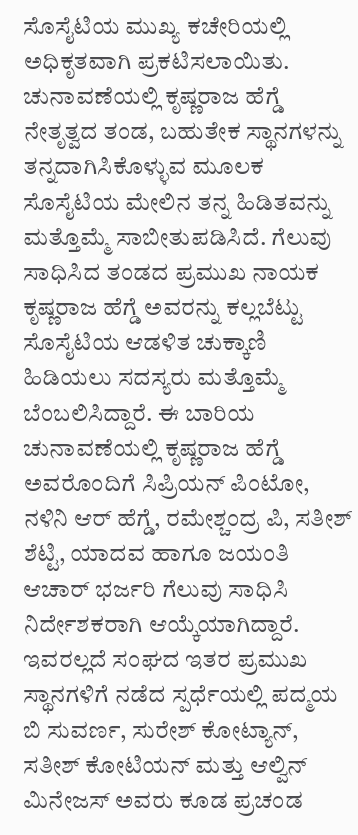ಸೊಸೈಟಿಯ ಮುಖ್ಯ ಕಚೇರಿಯಲ್ಲಿ ಅಧಿಕೃತವಾಗಿ ಪ್ರಕಟಿಸಲಾಯಿತು. ಚುನಾವಣೆಯಲ್ಲಿ ಕೃಷ್ಣರಾಜ ಹೆಗ್ಡೆ ನೇತೃತ್ವದ ತಂಡ, ಬಹುತೇಕ ಸ್ಥಾನಗಳನ್ನು ತನ್ನದಾಗಿಸಿಕೊಳ್ಳುವ ಮೂಲಕ ಸೊಸೈಟಿಯ ಮೇಲಿನ ತನ್ನ ಹಿಡಿತವನ್ನು ಮತ್ತೊಮ್ಮೆ ಸಾಬೀತುಪಡಿಸಿದೆ. ಗೆಲುವು ಸಾಧಿಸಿದ ತಂಡದ ಪ್ರಮುಖ ನಾಯಕ ಕೃಷ್ಣರಾಜ ಹೆಗ್ಡೆ ಅವರನ್ನು ಕಲ್ಲಬೆಟ್ಟು ಸೊಸೈಟಿಯ ಆಡಳಿತ ಚುಕ್ಕಾಣಿ ಹಿಡಿಯಲು ಸದಸ್ಯರು ಮತ್ತೊಮ್ಮೆ ಬೆಂಬಲಿಸಿದ್ದಾರೆ. ಈ ಬಾರಿಯ ಚುನಾವಣೆಯಲ್ಲಿ ಕೃಷ್ಣರಾಜ ಹೆಗ್ಡೆ ಅವರೊಂದಿಗೆ ಸಿಪ್ರಿಯನ್ ಪಿಂಟೋ, ನಳಿನಿ ಆರ್ ಹೆಗ್ಡೆ, ರಮೇಶ್ಚಂದ್ರ ಪಿ, ಸತೀಶ್ ಶೆಟ್ಟಿ, ಯಾದವ ಹಾಗೂ ಜಯಂತಿ ಆಚಾರ್ ಭರ್ಜರಿ ಗೆಲುವು ಸಾಧಿಸಿ ನಿರ್ದೇಶಕರಾಗಿ ಆಯ್ಕೆಯಾಗಿದ್ದಾರೆ. ಇವರಲ್ಲದೆ ಸಂಘದ ಇತರ ಪ್ರಮುಖ ಸ್ಥಾನಗಳಿಗೆ ನಡೆದ ಸ್ಪರ್ಧೆಯಲ್ಲಿ ಪದ್ಮಯ ಬಿ ಸುವರ್ಣ, ಸುರೇಶ್ ಕೋಟ್ಯಾನ್, ಸತೀಶ್ ಕೋಟಿಯನ್ ಮತ್ತು ಆಲ್ವಿನ್ ಮಿನೇಜಸ್ ಅವರು ಕೂಡ ಪ್ರಚಂಡ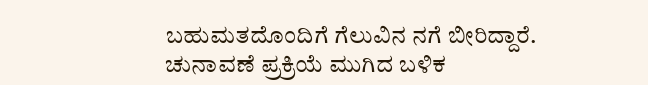ಬಹುಮತದೊಂದಿಗೆ ಗೆಲುವಿನ ನಗೆ ಬೀರಿದ್ದಾರೆ. ಚುನಾವಣೆ ಪ್ರಕ್ರಿಯೆ ಮುಗಿದ ಬಳಿಕ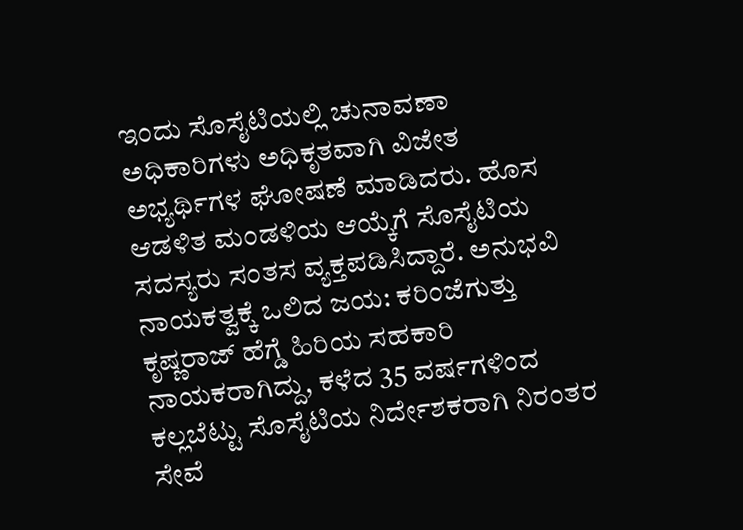ಇಂದು ಸೊಸೈಟಿಯಲ್ಲಿ ಚುನಾವಣಾ ಅಧಿಕಾರಿಗಳು ಅಧಿಕೃತವಾಗಿ ವಿಜೇತ ಅಭ್ಯರ್ಥಿಗಳ ಘೋಷಣೆ ಮಾಡಿದರು. ಹೊಸ ಆಡಳಿತ ಮಂಡಳಿಯ ಆಯ್ಕೆಗೆ ಸೊಸೈಟಿಯ ಸದಸ್ಯರು ಸಂತಸ ವ್ಯಕ್ತಪಡಿಸಿದ್ದಾರೆ. ಅನುಭವಿ ನಾಯಕತ್ವಕ್ಕೆ ಒಲಿದ ಜಯ: ಕರಿಂಜೆಗುತ್ತು ಕೃಷ್ಣರಾಜ್ ಹೆಗ್ಡೆ ಹಿರಿಯ ಸಹಕಾರಿ ನಾಯಕರಾಗಿದ್ದು, ಕಳೆದ 35 ವರ್ಷಗಳಿಂದ ಕಲ್ಲಬೆಟ್ಟು ಸೊಸೈಟಿಯ ನಿರ್ದೇಶಕರಾಗಿ ನಿರಂತರ ಸೇವೆ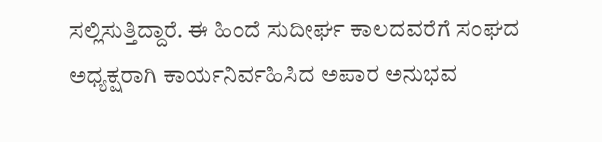ಸಲ್ಲಿಸುತ್ತಿದ್ದಾರೆ. ಈ ಹಿಂದೆ ಸುದೀರ್ಘ ಕಾಲದವರೆಗೆ ಸಂಘದ ಅಧ್ಯಕ್ಷರಾಗಿ ಕಾರ್ಯನಿರ್ವಹಿಸಿದ ಅಪಾರ ಅನುಭವ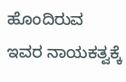ಹೊಂದಿರುವ ಇವರ ನಾಯಕತ್ವಕ್ಕೆ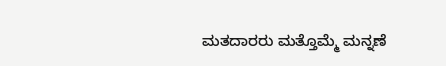ಮತದಾರರು ಮತ್ತೊಮ್ಮೆ ಮನ್ನಣೆ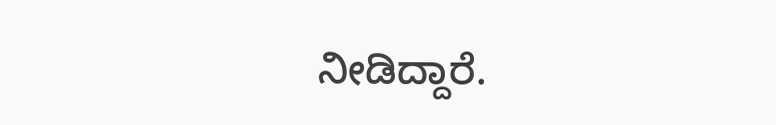ನೀಡಿದ್ದಾರೆ.